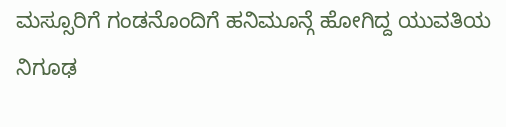ಮಸ್ಸೂರಿಗೆ ಗಂಡನೊಂದಿಗೆ ಹನಿಮೂನ್ಗೆ ಹೋಗಿದ್ದ ಯುವತಿಯ ನಿಗೂಢ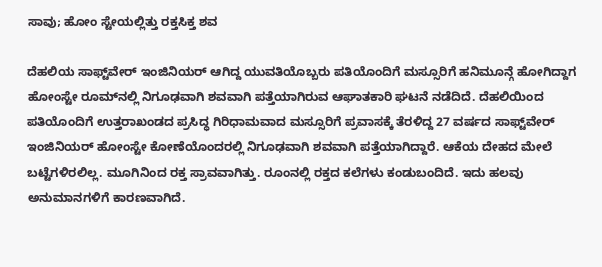ಸಾವು; ಹೋಂ ಸ್ಟೇಯಲ್ಲಿತ್ತು ರಕ್ತಸಿಕ್ತ ಶವ

ದೆಹಲಿಯ ಸಾಫ್ಟ್‌ವೇರ್ ಇಂಜಿನಿಯರ್ ಆಗಿದ್ದ ಯುವತಿಯೊಬ್ಬರು ಪತಿಯೊಂದಿಗೆ ಮಸ್ಸೂರಿಗೆ ಹನಿಮೂನ್ಗೆ ಹೋಗಿದ್ದಾಗ ಹೋಂಸ್ಟೇ ರೂಮ್‌ನಲ್ಲಿ ನಿಗೂಢವಾಗಿ ಶವವಾಗಿ ಪತ್ತೆಯಾಗಿರುವ ಆಘಾತಕಾರಿ ಘಟನೆ ನಡೆದಿದೆ. ದೆಹಲಿಯಿಂದ ಪತಿಯೊಂದಿಗೆ ಉತ್ತರಾಖಂಡದ ಪ್ರಸಿದ್ಧ ಗಿರಿಧಾಮವಾದ ಮಸ್ಸೂರಿಗೆ ಪ್ರವಾಸಕ್ಕೆ ತೆರಳಿದ್ದ 27 ವರ್ಷದ ಸಾಫ್ಟ್‌ವೇರ್ ಇಂಜಿನಿಯರ್ ಹೋಂಸ್ಟೇ ಕೋಣೆಯೊಂದರಲ್ಲಿ ನಿಗೂಢವಾಗಿ ಶವವಾಗಿ ಪತ್ತೆಯಾಗಿದ್ದಾರೆ. ಆಕೆಯ ದೇಹದ ಮೇಲೆ ಬಟ್ಟೆಗಳಿರಲಿಲ್ಲ. ಮೂಗಿನಿಂದ ರಕ್ತ ಸ್ರಾವವಾಗಿತ್ತು. ರೂಂನಲ್ಲಿ ರಕ್ತದ ಕಲೆಗಳು ಕಂಡುಬಂದಿದೆ. ಇದು ಹಲವು ಅನುಮಾನಗಳಿಗೆ ಕಾರಣವಾಗಿದೆ.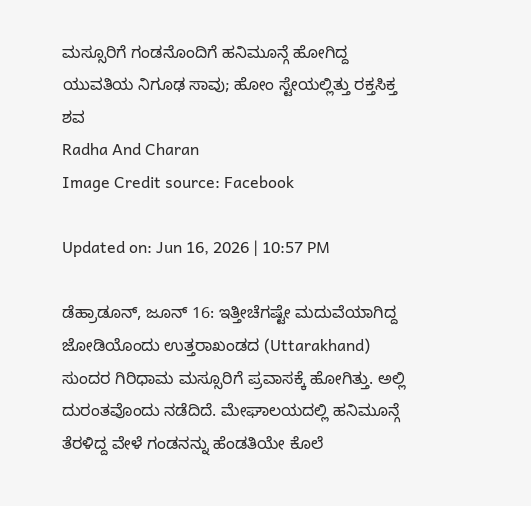ಮಸ್ಸೂರಿಗೆ ಗಂಡನೊಂದಿಗೆ ಹನಿಮೂನ್ಗೆ ಹೋಗಿದ್ದ ಯುವತಿಯ ನಿಗೂಢ ಸಾವು; ಹೋಂ ಸ್ಟೇಯಲ್ಲಿತ್ತು ರಕ್ತಸಿಕ್ತ ಶವ
Radha And Charan
Image Credit source: Facebook

Updated on: Jun 16, 2026 | 10:57 PM

ಡೆಹ್ರಾಡೂನ್, ಜೂನ್ 16: ಇತ್ತೀಚೆಗಷ್ಟೇ ಮದುವೆಯಾಗಿದ್ದ ಜೋಡಿಯೊಂದು ಉತ್ತರಾಖಂಡದ (Uttarakhand) ಸುಂದರ ಗಿರಿಧಾಮ ಮಸ್ಸೂರಿಗೆ ಪ್ರವಾಸಕ್ಕೆ ಹೋಗಿತ್ತು. ಅಲ್ಲಿ ದುರಂತವೊಂದು ನಡೆದಿದೆ. ಮೇಘಾಲಯದಲ್ಲಿ ಹನಿಮೂನ್ಗೆ ತೆರಳಿದ್ದ ವೇಳೆ ಗಂಡನನ್ನು ಹೆಂಡತಿಯೇ ಕೊಲೆ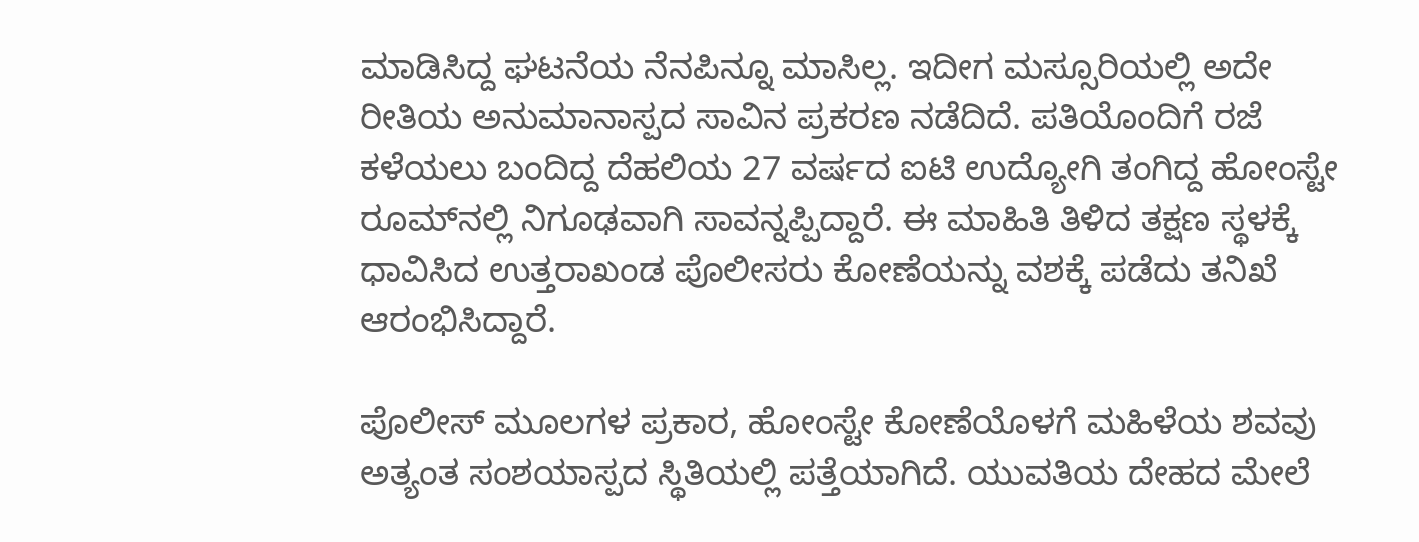ಮಾಡಿಸಿದ್ದ ಘಟನೆಯ ನೆನಪಿನ್ನೂ ಮಾಸಿಲ್ಲ. ಇದೀಗ ಮಸ್ಸೂರಿಯಲ್ಲಿ ಅದೇ ರೀತಿಯ ಅನುಮಾನಾಸ್ಪದ ಸಾವಿನ ಪ್ರಕರಣ ನಡೆದಿದೆ. ಪತಿಯೊಂದಿಗೆ ರಜೆ ಕಳೆಯಲು ಬಂದಿದ್ದ ದೆಹಲಿಯ 27 ವರ್ಷದ ಐಟಿ ಉದ್ಯೋಗಿ ತಂಗಿದ್ದ ಹೋಂಸ್ಟೇ ರೂಮ್‌ನಲ್ಲಿ ನಿಗೂಢವಾಗಿ ಸಾವನ್ನಪ್ಪಿದ್ದಾರೆ. ಈ ಮಾಹಿತಿ ತಿಳಿದ ತಕ್ಷಣ ಸ್ಥಳಕ್ಕೆ ಧಾವಿಸಿದ ಉತ್ತರಾಖಂಡ ಪೊಲೀಸರು ಕೋಣೆಯನ್ನು ವಶಕ್ಕೆ ಪಡೆದು ತನಿಖೆ ಆರಂಭಿಸಿದ್ದಾರೆ.

ಪೊಲೀಸ್ ಮೂಲಗಳ ಪ್ರಕಾರ, ಹೋಂಸ್ಟೇ ಕೋಣೆಯೊಳಗೆ ಮಹಿಳೆಯ ಶವವು ಅತ್ಯಂತ ಸಂಶಯಾಸ್ಪದ ಸ್ಥಿತಿಯಲ್ಲಿ ಪತ್ತೆಯಾಗಿದೆ. ಯುವತಿಯ ದೇಹದ ಮೇಲೆ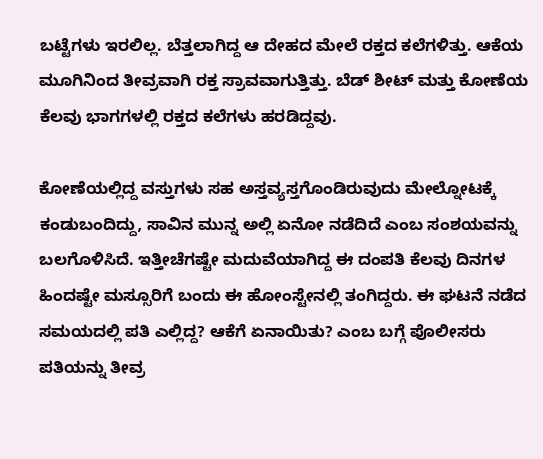ಬಟ್ಟೆಗಳು ಇರಲಿಲ್ಲ. ಬೆತ್ತಲಾಗಿದ್ದ ಆ ದೇಹದ ಮೇಲೆ ರಕ್ತದ ಕಲೆಗಳಿತ್ತು. ಆಕೆಯ ಮೂಗಿನಿಂದ ತೀವ್ರವಾಗಿ ರಕ್ತ ಸ್ರಾವವಾಗುತ್ತಿತ್ತು. ಬೆಡ್ ಶೀಟ್ ಮತ್ತು ಕೋಣೆಯ ಕೆಲವು ಭಾಗಗಳಲ್ಲಿ ರಕ್ತದ ಕಲೆಗಳು ಹರಡಿದ್ದವು.

ಕೋಣೆಯಲ್ಲಿದ್ದ ವಸ್ತುಗಳು ಸಹ ಅಸ್ತವ್ಯಸ್ತಗೊಂಡಿರುವುದು ಮೇಲ್ನೋಟಕ್ಕೆ ಕಂಡುಬಂದಿದ್ದು, ಸಾವಿನ ಮುನ್ನ ಅಲ್ಲಿ ಏನೋ ನಡೆದಿದೆ ಎಂಬ ಸಂಶಯವನ್ನು ಬಲಗೊಳಿಸಿದೆ. ಇತ್ತೀಚೆಗಷ್ಟೇ ಮದುವೆಯಾಗಿದ್ದ ಈ ದಂಪತಿ ಕೆಲವು ದಿನಗಳ ಹಿಂದಷ್ಟೇ ಮಸ್ಸೂರಿಗೆ ಬಂದು ಈ ಹೋಂಸ್ಟೇನಲ್ಲಿ ತಂಗಿದ್ದರು. ಈ ಘಟನೆ ನಡೆದ ಸಮಯದಲ್ಲಿ ಪತಿ ಎಲ್ಲಿದ್ದ? ಆಕೆಗೆ ಏನಾಯಿತು? ಎಂಬ ಬಗ್ಗೆ ಪೊಲೀಸರು ಪತಿಯನ್ನು ತೀವ್ರ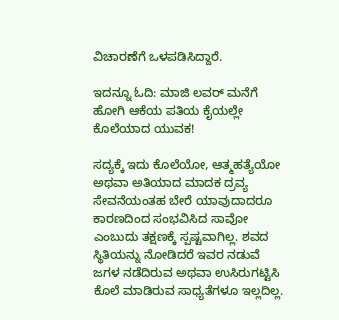ವಿಚಾರಣೆಗೆ ಒಳಪಡಿಸಿದ್ದಾರೆ.

ಇದನ್ನೂ ಓದಿ: ಮಾಜಿ ಲವರ್ ಮನೆಗೆ ಹೋಗಿ ಆಕೆಯ ಪತಿಯ ಕೈಯಲ್ಲೇ ಕೊಲೆಯಾದ ಯುವಕ!

ಸದ್ಯಕ್ಕೆ ಇದು ಕೊಲೆಯೋ, ಆತ್ಮಹತ್ಯೆಯೋ ಅಥವಾ ಅತಿಯಾದ ಮಾದಕ ದ್ರವ್ಯ ಸೇವನೆಯಂತಹ ಬೇರೆ ಯಾವುದಾದರೂ ಕಾರಣದಿಂದ ಸಂಭವಿಸಿದ ಸಾವೋ ಎಂಬುದು ತಕ್ಷಣಕ್ಕೆ ಸ್ಪಷ್ಟವಾಗಿಲ್ಲ. ಶವದ ಸ್ಥಿತಿಯನ್ನು ನೋಡಿದರೆ ಇವರ ನಡುವೆ ಜಗಳ ನಡೆದಿರುವ ಅಥವಾ ಉಸಿರುಗಟ್ಟಿಸಿ ಕೊಲೆ ಮಾಡಿರುವ ಸಾಧ್ಯತೆಗಳೂ ಇಲ್ಲದಿಲ್ಲ.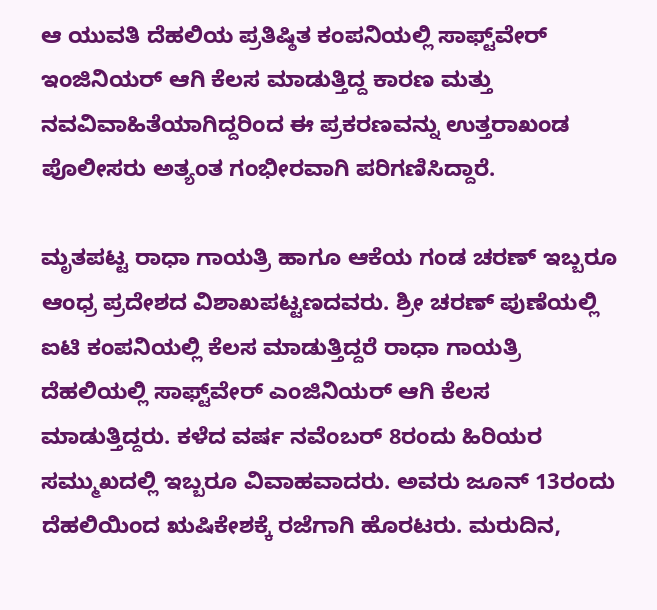ಆ ಯುವತಿ ದೆಹಲಿಯ ಪ್ರತಿಷ್ಠಿತ ಕಂಪನಿಯಲ್ಲಿ ಸಾಫ್ಟ್‌ವೇರ್ ಇಂಜಿನಿಯರ್ ಆಗಿ ಕೆಲಸ ಮಾಡುತ್ತಿದ್ದ ಕಾರಣ ಮತ್ತು ನವವಿವಾಹಿತೆಯಾಗಿದ್ದರಿಂದ ಈ ಪ್ರಕರಣವನ್ನು ಉತ್ತರಾಖಂಡ ಪೊಲೀಸರು ಅತ್ಯಂತ ಗಂಭೀರವಾಗಿ ಪರಿಗಣಿಸಿದ್ದಾರೆ.

ಮೃತಪಟ್ಟ ರಾಧಾ ಗಾಯತ್ರಿ ಹಾಗೂ ಆಕೆಯ ಗಂಡ ಚರಣ್ ಇಬ್ಬರೂ ಆಂಧ್ರ ಪ್ರದೇಶದ ವಿಶಾಖಪಟ್ಟಣದವರು. ಶ್ರೀ ಚರಣ್ ಪುಣೆಯಲ್ಲಿ ಐಟಿ ಕಂಪನಿಯಲ್ಲಿ ಕೆಲಸ ಮಾಡುತ್ತಿದ್ದರೆ ರಾಧಾ ಗಾಯತ್ರಿ ದೆಹಲಿಯಲ್ಲಿ ಸಾಫ್ಟ್‌ವೇರ್ ಎಂಜಿನಿಯರ್ ಆಗಿ ಕೆಲಸ ಮಾಡುತ್ತಿದ್ದರು. ಕಳೆದ ವರ್ಷ ನವೆಂಬರ್ 8ರಂದು ಹಿರಿಯರ ಸಮ್ಮುಖದಲ್ಲಿ ಇಬ್ಬರೂ ವಿವಾಹವಾದರು. ಅವರು ಜೂನ್ 13ರಂದು ದೆಹಲಿಯಿಂದ ಋಷಿಕೇಶಕ್ಕೆ ರಜೆಗಾಗಿ ಹೊರಟರು. ಮರುದಿನ,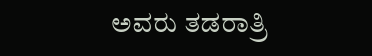ಅವರು ತಡರಾತ್ರಿ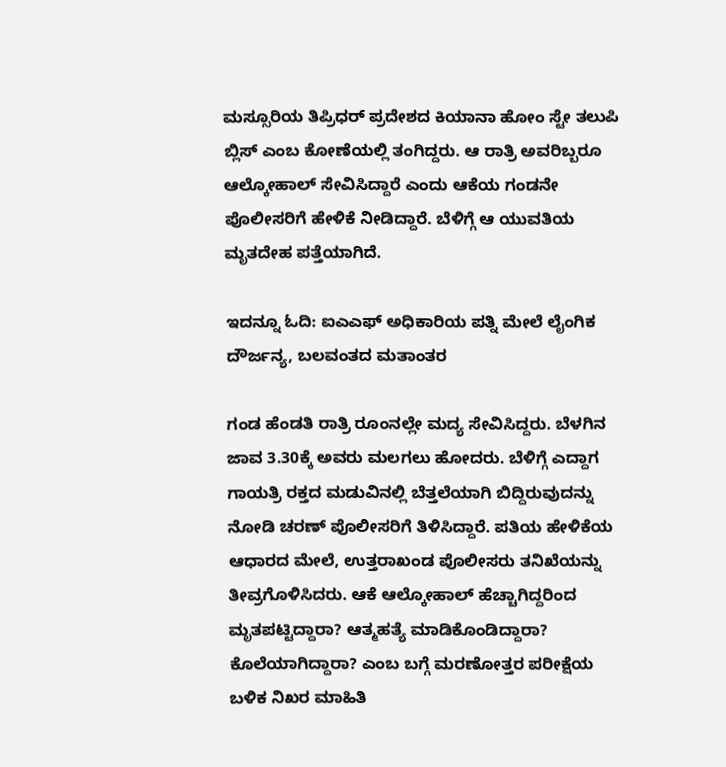ಮಸ್ಸೂರಿಯ ತಿಪ್ರಿಧರ್ ಪ್ರದೇಶದ ಕಿಯಾನಾ ಹೋಂ ಸ್ಟೇ ತಲುಪಿ ಬ್ಲಿಸ್ ಎಂಬ ಕೋಣೆಯಲ್ಲಿ ತಂಗಿದ್ದರು. ಆ ರಾತ್ರಿ ಅವರಿಬ್ಬರೂ ಆಲ್ಕೋಹಾಲ್ ಸೇವಿಸಿದ್ದಾರೆ ಎಂದು ಆಕೆಯ ಗಂಡನೇ ಪೊಲೀಸರಿಗೆ ಹೇಳಿಕೆ ನೀಡಿದ್ದಾರೆ. ಬೆಳಿಗ್ಗೆ ಆ ಯುವತಿಯ ಮೃತದೇಹ ಪತ್ತೆಯಾಗಿದೆ.

ಇದನ್ನೂ ಓದಿ: ಐಎಎಫ್ ಅಧಿಕಾರಿಯ ಪತ್ನಿ ಮೇಲೆ ಲೈಂಗಿಕ ದೌರ್ಜನ್ಯ, ಬಲವಂತದ ಮತಾಂತರ

ಗಂಡ ಹೆಂಡತಿ ರಾತ್ರಿ ರೂಂನಲ್ಲೇ ಮದ್ಯ ಸೇವಿಸಿದ್ದರು. ಬೆಳಗಿನ ಜಾವ 3.30ಕ್ಕೆ ಅವರು ಮಲಗಲು ಹೋದರು. ಬೆಳಿಗ್ಗೆ ಎದ್ದಾಗ ಗಾಯತ್ರಿ ರಕ್ತದ ಮಡುವಿನಲ್ಲಿ ಬೆತ್ತಲೆಯಾಗಿ ಬಿದ್ದಿರುವುದನ್ನು ನೋಡಿ ಚರಣ್ ಪೊಲೀಸರಿಗೆ ತಿಳಿಸಿದ್ದಾರೆ. ಪತಿಯ ಹೇಳಿಕೆಯ ಆಧಾರದ ಮೇಲೆ, ಉತ್ತರಾಖಂಡ ಪೊಲೀಸರು ತನಿಖೆಯನ್ನು ತೀವ್ರಗೊಳಿಸಿದರು. ಆಕೆ ಆಲ್ಕೋಹಾಲ್ ಹೆಚ್ಚಾಗಿದ್ದರಿಂದ ಮೃತಪಟ್ಟಿದ್ದಾರಾ? ಆತ್ಮಹತ್ಯೆ ಮಾಡಿಕೊಂಡಿದ್ದಾರಾ? ಕೊಲೆಯಾಗಿದ್ದಾರಾ? ಎಂಬ ಬಗ್ಗೆ ಮರಣೋತ್ತರ ಪರೀಕ್ಷೆಯ ಬಳಿಕ ನಿಖರ ಮಾಹಿತಿ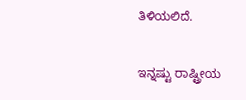ತಿಳಿಯಲಿದೆ.

ಇನ್ನಷ್ಟು ರಾಷ್ಟ್ರೀಯ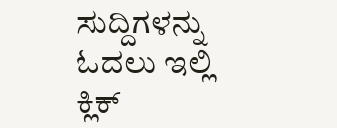ಸುದ್ದಿಗಳನ್ನು ಓದಲು ಇಲ್ಲಿ ಕ್ಲಿಕ್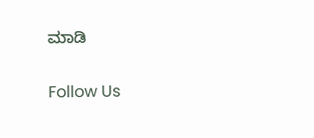ಮಾಡಿ

Follow Us